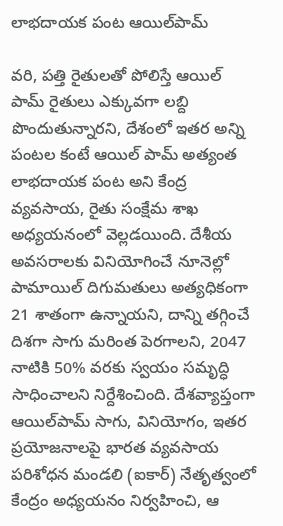లాభదాయక పంట ఆయిల్‌పామ్‌

వరి, పత్తి రైతులతో పోలిస్తే ఆయిల్‌ పామ్‌ రైతులు ఎక్కువగా లబ్ది పొందుతున్నారని, దేశంలో ఇతర అన్ని పంటల కంటే ఆయిల్‌ పామ్‌ అత్యంత లాభదాయక పంట అని కేంద్ర వ్యవసాయ, రైతు సంక్షేమ శాఖ అధ్యయనంలో వెల్లడయింది. దేశీయ అవసరాలకు వినియోగించే నూనెల్లో పామాయిల్‌ దిగుమతులు అత్యధికంగా 21 శాతంగా ఉన్నాయని, దాన్ని తగ్గించే దిశగా సాగు మరింత పెరగాలని, 2047 నాటికి 50% వరకు స్వయం సమృద్ధి సాధించాలని నిర్దేశించింది. దేశవ్యాప్తంగా ఆయిల్‌పామ్‌ సాగు, వినియోగం, ఇతర ప్రయోజనాలపై భారత వ్యవసాయ పరిశోధన మండలి (ఐకార్‌) నేతృత్వంలో కేంద్రం అధ్యయనం నిర్వహించి, ఆ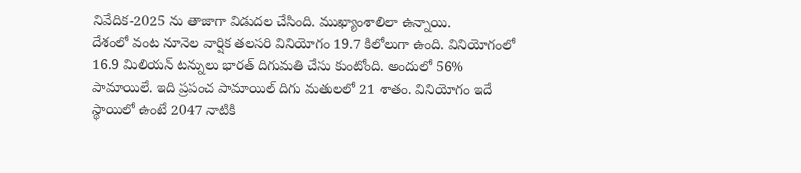నివేదిక-2025 ను తాజాగా విడుదల చేసింది. ముఖ్యాంశాలిలా ఉన్నాయి.
దేశంలో వంట నూనెల వార్షిక తలసరి వినియోగం 19.7 కిలోలుగా ఉంది. వినియోగంలో 16.9 మిలియన్‌ టన్నులు భారత్‌ దిగుమతి చేసు కుంటోంది. అందులో 56% పామాయిలే. ఇది ప్రపంచ పామాయిల్‌ దిగు మతులలో 21 శాతం. వినియోగం ఇదే స్థాయిలో ఉంటే 2047 నాటికి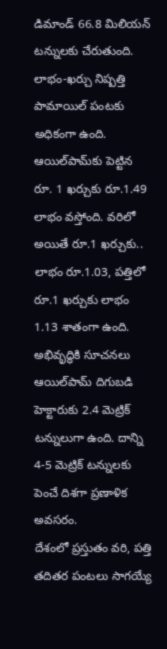డిమాండ్‌ 66.8 మిలియన్‌ టన్నులకు చేరుతుంది.
లాభం-ఖర్చు నిష్పత్తి పామాయిల్‌ పంటకు అధికంగా ఉంది. ఆయిల్‌పామ్‌కు పెట్టిన రూ. 1 ఖర్చుకు రూ.1.49 లాభం వస్తోంది. వరిలో అయితే రూ.1 ఖర్చుకు.. లాభం రూ.1.03, పత్తిలో రూ.1 ఖర్చుకు లాభం 1.13 శాతంగా ఉంది.
అభివృద్ధికి సూచనలు
ఆయిల్‌పామ్‌ దిగుబడి హెక్టారుకు 2.4 మెట్రిక్‌ టన్నులుగా ఉంది. దాన్ని 4-5 మెట్రిక్‌ టన్నులకు పెంచే దిశగా ప్రణాళిక అవసరం.
దేశంలో ప్రస్తుతం వరి, పత్తి తదితర పంటలు సాగయ్యే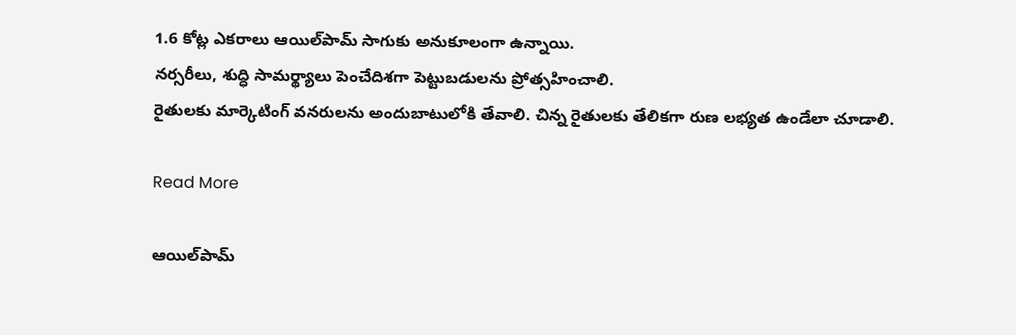1.6 కోట్ల ఎకరాలు ఆయిల్‌పామ్‌ సాగుకు అనుకూలంగా ఉన్నాయి.
నర్సరీలు, శుద్ధి సామర్థ్యాలు పెంచేదిశగా పెట్టుబడులను ప్రోత్సహించాలి.
రైతులకు మార్కెటింగ్‌ వనరులను అందుబాటులోకి తేవాలి. చిన్న రైతులకు తేలికగా రుణ లభ్యత ఉండేలా చూడాలి.

Read More

ఆయిల్‌పామ్‌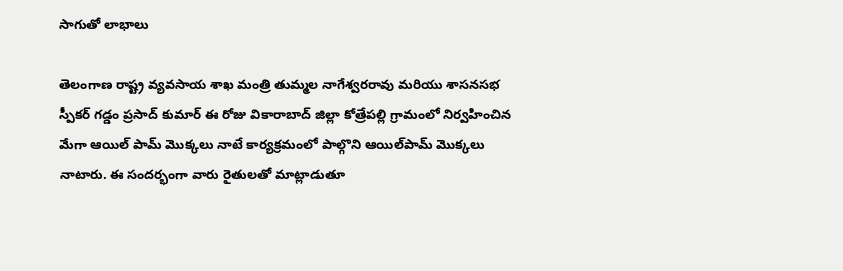సాగుతో లాభాలు

తెలంగాణ రాష్ట్ర వ్యవసాయ శాఖ మంత్రి తుమ్మల నాగేశ్వరరావు మరియు శాసనసభ స్పీకర్‌ గడ్డం ప్రసాద్‌ కుమార్‌ ఈ రోజు వికారాబాద్‌ జిల్లా కోత్రేపల్లి గ్రామంలో నిర్వహించిన మేగా ఆయిల్‌ పామ్‌ మొక్కలు నాటే కార్యక్రమంలో పాల్గొని ఆయిల్‌పామ్‌ మొక్కలు నాటారు. ఈ సందర్భంగా వారు రైతులతో మాట్లాడుతూ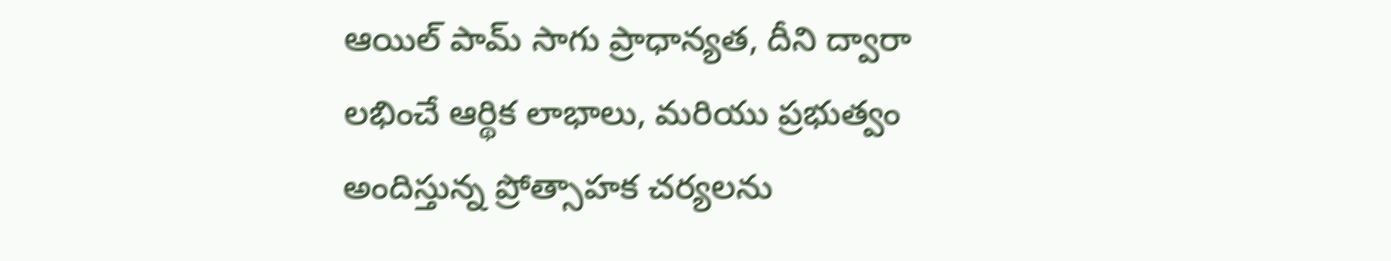ఆయిల్‌ పామ్‌ సాగు ప్రాధాన్యత, దీని ద్వారా లభించే ఆర్థిక లాభాలు, మరియు ప్రభుత్వం అందిస్తున్న ప్రోత్సాహక చర్యలను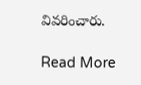వివరించారు.

Read More